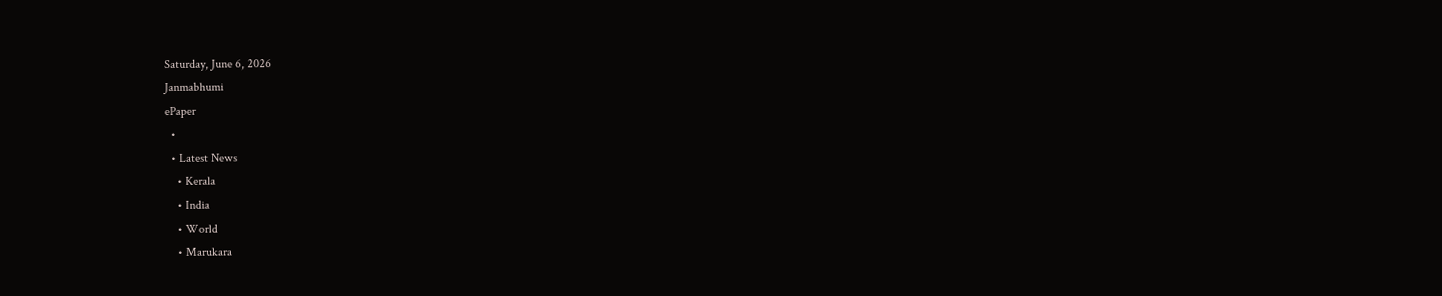Saturday, June 6, 2026
Janmabhumi
ePaper
  •
  • Latest News
    • Kerala
    • India
    • World
    • Marukara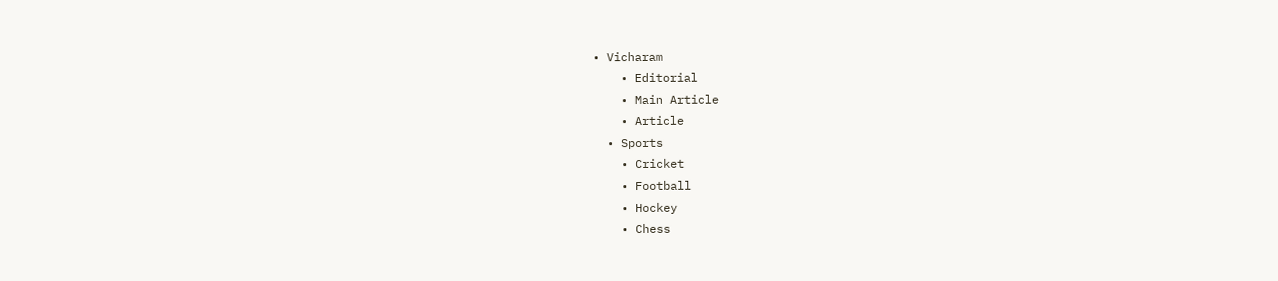• Vicharam
    • Editorial
    • Main Article
    • Article
  • Sports
    • Cricket
    • Football
    • Hockey
    • Chess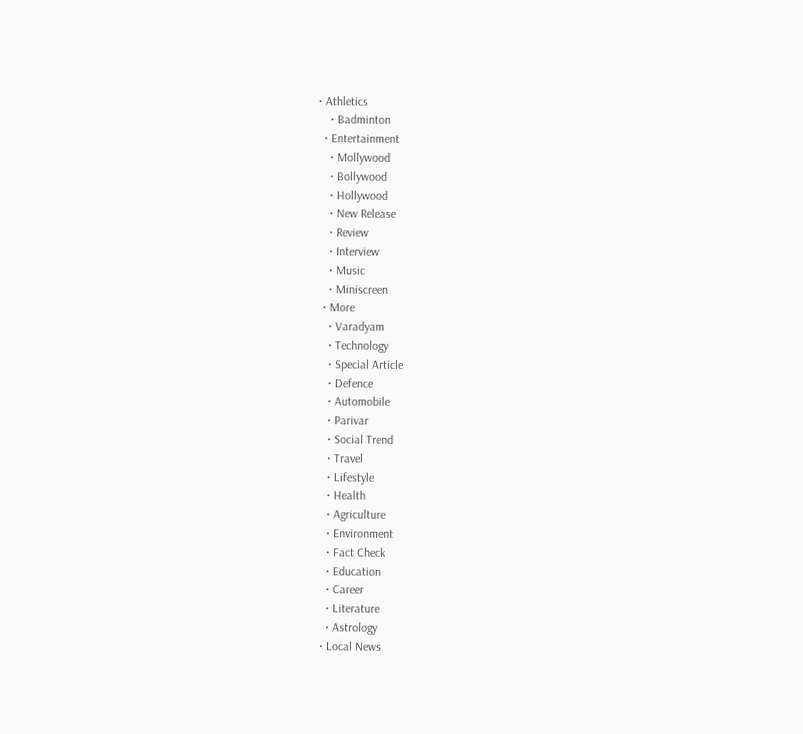• Athletics
    • Badminton
  • Entertainment
    • Mollywood
    • Bollywood
    • Hollywood
    • New Release
    • Review
    • Interview
    • Music
    • Miniscreen
  • More
    • Varadyam
    • Technology
    • Special Article
    • Defence
    • Automobile
    • Parivar
    • Social Trend
    • Travel
    • Lifestyle
    • Health
    • Agriculture
    • Environment
    • Fact Check
    • Education
    • Career
    • Literature
    • Astrology
  • Local News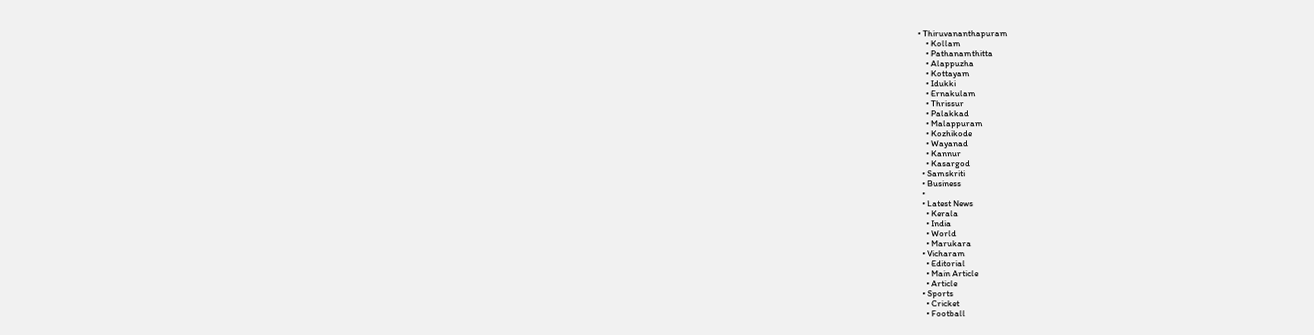• Thiruvananthapuram
    • Kollam
    • Pathanamthitta
    • Alappuzha
    • Kottayam
    • Idukki
    • Ernakulam
    • Thrissur
    • Palakkad
    • Malappuram
    • Kozhikode
    • Wayanad
    • Kannur
    • Kasargod
  • Samskriti
  • Business
  •
  • Latest News
    • Kerala
    • India
    • World
    • Marukara
  • Vicharam
    • Editorial
    • Main Article
    • Article
  • Sports
    • Cricket
    • Football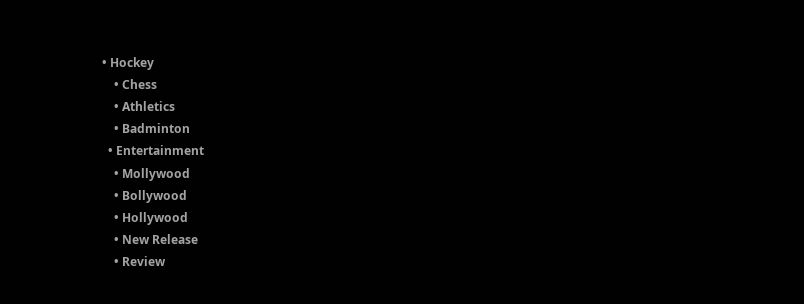• Hockey
    • Chess
    • Athletics
    • Badminton
  • Entertainment
    • Mollywood
    • Bollywood
    • Hollywood
    • New Release
    • Review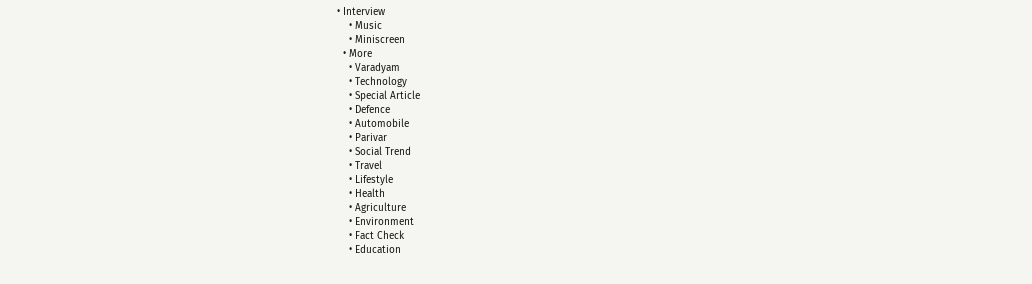• Interview
    • Music
    • Miniscreen
  • More
    • Varadyam
    • Technology
    • Special Article
    • Defence
    • Automobile
    • Parivar
    • Social Trend
    • Travel
    • Lifestyle
    • Health
    • Agriculture
    • Environment
    • Fact Check
    • Education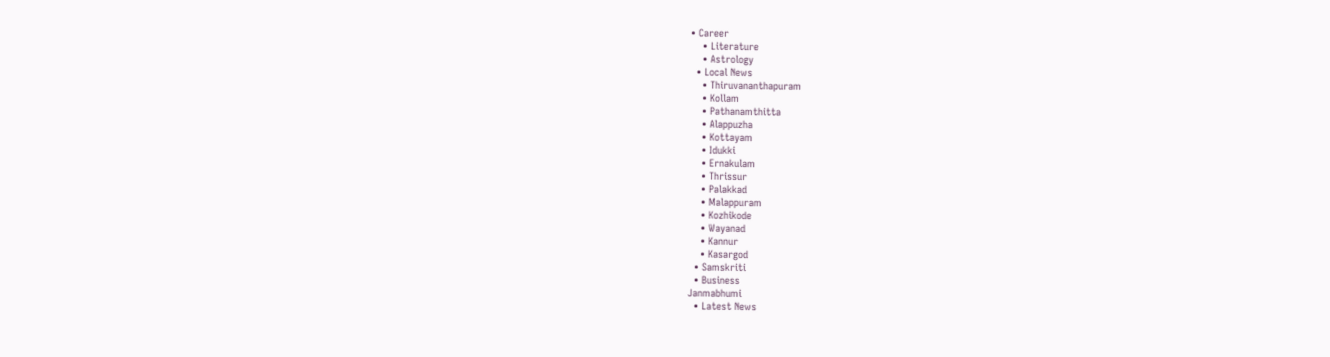• Career
    • Literature
    • Astrology
  • Local News
    • Thiruvananthapuram
    • Kollam
    • Pathanamthitta
    • Alappuzha
    • Kottayam
    • Idukki
    • Ernakulam
    • Thrissur
    • Palakkad
    • Malappuram
    • Kozhikode
    • Wayanad
    • Kannur
    • Kasargod
  • Samskriti
  • Business
Janmabhumi
  • Latest News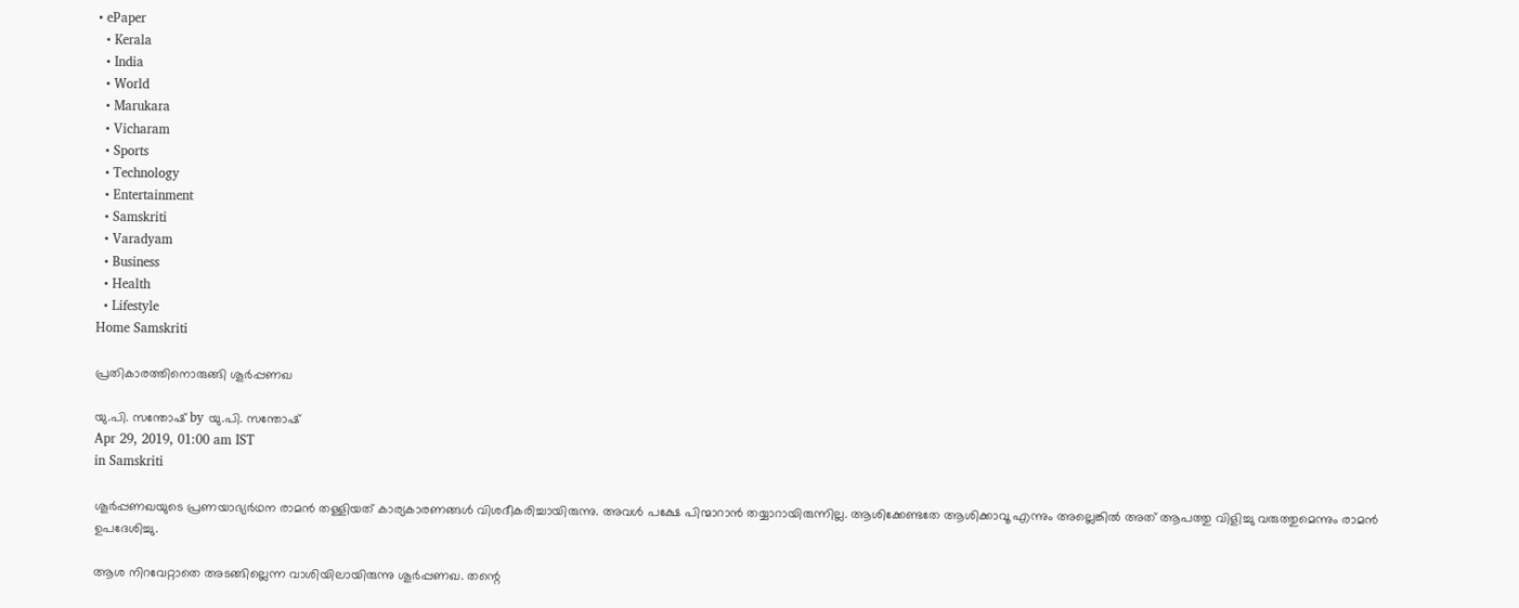• ePaper
  • Kerala
  • India
  • World
  • Marukara
  • Vicharam
  • Sports
  • Technology
  • Entertainment
  • Samskriti
  • Varadyam
  • Business
  • Health
  • Lifestyle
Home Samskriti

പ്രതികാരത്തിനൊരുങ്ങി ശൂര്‍പ്പണഖ

യു.പി. സന്തോഷ് by യു.പി. സന്തോഷ്
Apr 29, 2019, 01:00 am IST
in Samskriti

ശൂര്‍പ്പണഖയുടെ പ്രണയാഭ്യര്‍ഥന രാമന്‍ തള്ളിയത് കാര്യകാരണങ്ങള്‍ വിശദീകരിച്ചായിരുന്നു. അവള്‍ പക്ഷേ പിന്മാറാന്‍ തയ്യാറായിരുന്നില്ല. ആശിക്കേണ്ടതേ ആശിക്കാവൂ എന്നും അല്ലെങ്കില്‍ അത് ആപത്തു വിളിച്ചു വരുത്തുമെന്നും രാമന്‍ ഉപദേശിച്ചു.

ആശ നിറവേറ്റാതെ അടങ്ങില്ലെന്ന വാശിയിലായിരുന്നു ശൂര്‍പ്പണഖ. തന്റെ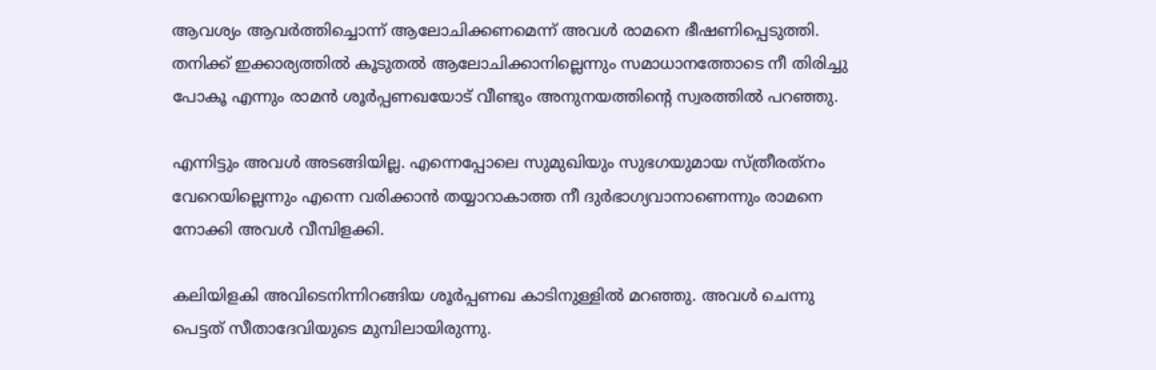ആവശ്യം ആവര്‍ത്തിച്ചൊന്ന് ആലോചിക്കണമെന്ന് അവള്‍ രാമനെ ഭീഷണിപ്പെടുത്തി. തനിക്ക് ഇക്കാര്യത്തില്‍ കൂടുതല്‍ ആലോചിക്കാനില്ലെന്നും സമാധാനത്തോടെ നീ തിരിച്ചു പോകൂ എന്നും രാമന്‍ ശൂര്‍പ്പണഖയോട് വീണ്ടും അനുനയത്തിന്റെ സ്വരത്തില്‍ പറഞ്ഞു.

എന്നിട്ടും അവള്‍ അടങ്ങിയില്ല. എന്നെപ്പോലെ സുമുഖിയും സുഭഗയുമായ സ്ത്രീരത്‌നം വേറെയില്ലെന്നും എന്നെ വരിക്കാന്‍ തയ്യാറാകാത്ത നീ ദുര്‍ഭാഗ്യവാനാണെന്നും രാമനെ നോക്കി അവള്‍ വീമ്പിളക്കി.

കലിയിളകി അവിടെനിന്നിറങ്ങിയ ശൂര്‍പ്പണഖ കാടിനുള്ളില്‍ മറഞ്ഞു. അവള്‍ ചെന്നു പെട്ടത് സീതാദേവിയുടെ മുമ്പിലായിരുന്നു.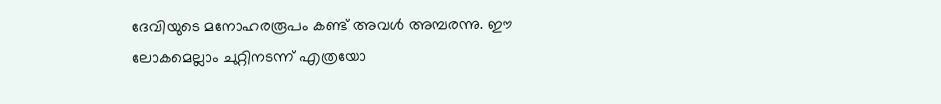ദേവിയുടെ മനോഹരരൂപം കണ്ട് അവള്‍ അമ്പരന്നു. ഈ ലോകമെല്ലാം ചുറ്റിനടന്ന് എത്രയോ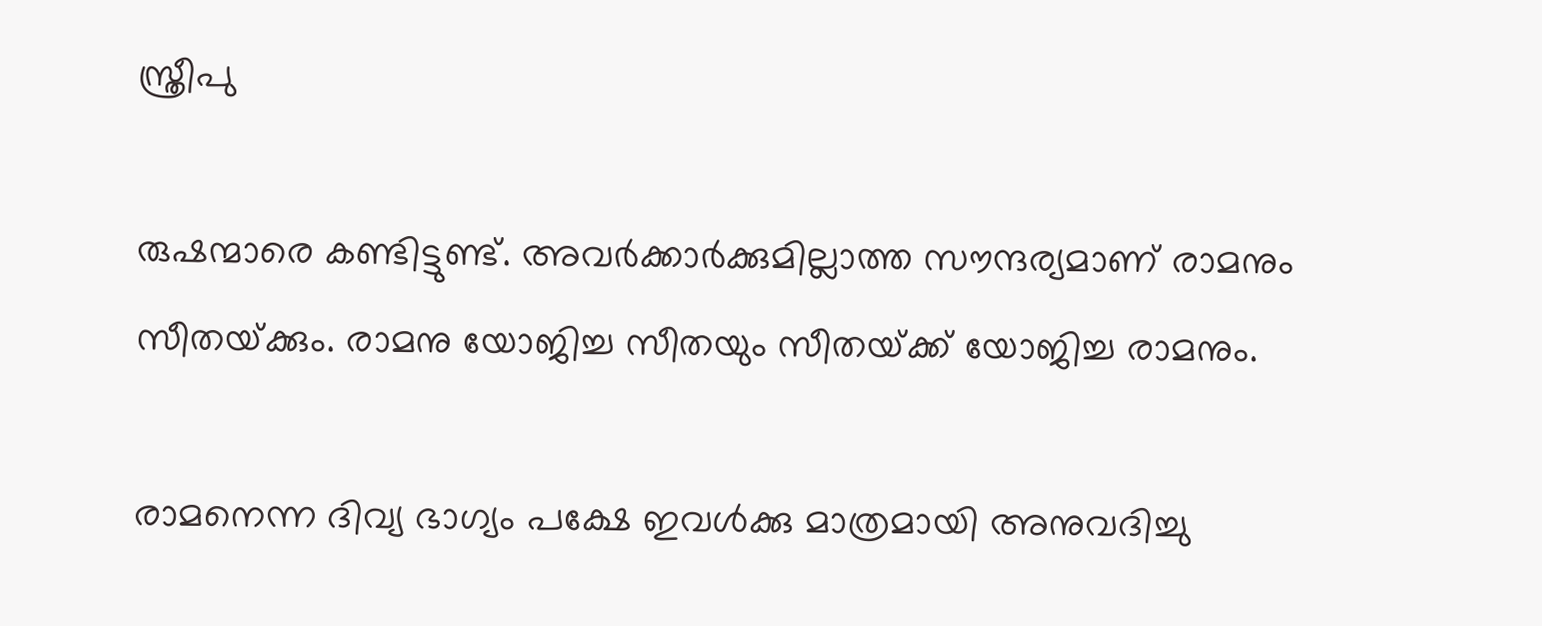സ്ത്രീപു

രുഷന്മാരെ കണ്ടിട്ടുണ്ട്. അവര്‍ക്കാര്‍ക്കുമില്ലാത്ത സൗന്ദര്യമാണ് രാമനും സീതയ്‌ക്കും. രാമനു യോജിച്ച സീതയും സീതയ്‌ക്ക് യോജിച്ച രാമനും.

രാമനെന്ന ദിവ്യ ഭാഗ്യം പക്ഷേ ഇവള്‍ക്കു മാത്രമായി അനുവദിച്ചു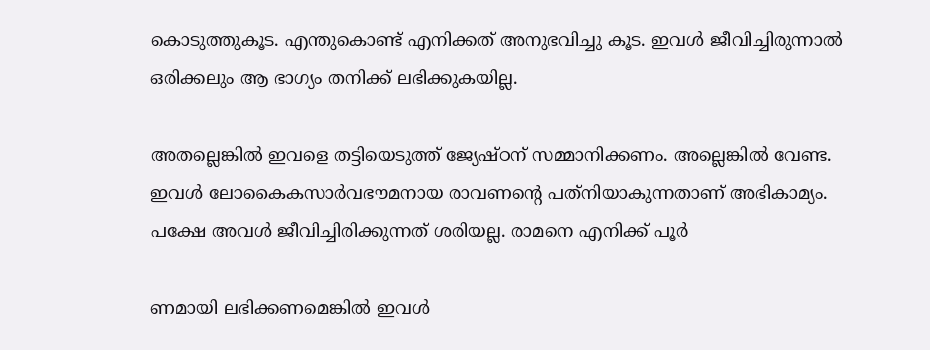കൊടുത്തുകൂട. എന്തുകൊണ്ട് എനിക്കത് അനുഭവിച്ചു കൂട. ഇവള്‍ ജീവിച്ചിരുന്നാല്‍ ഒരിക്കലും ആ ഭാഗ്യം തനിക്ക് ലഭിക്കുകയില്ല.

അതല്ലെങ്കില്‍ ഇവളെ തട്ടിയെടുത്ത് ജ്യേഷ്ഠന് സമ്മാനിക്കണം. അല്ലെങ്കില്‍ വേണ്ട. ഇവള്‍ ലോകൈകസാര്‍വഭൗമനായ രാവണന്റെ പത്‌നിയാകുന്നതാണ് അഭികാമ്യം. പക്ഷേ അവള്‍ ജീവിച്ചിരിക്കുന്നത് ശരിയല്ല. രാമനെ എനിക്ക് പൂര്‍

ണമായി ലഭിക്കണമെങ്കില്‍ ഇവള്‍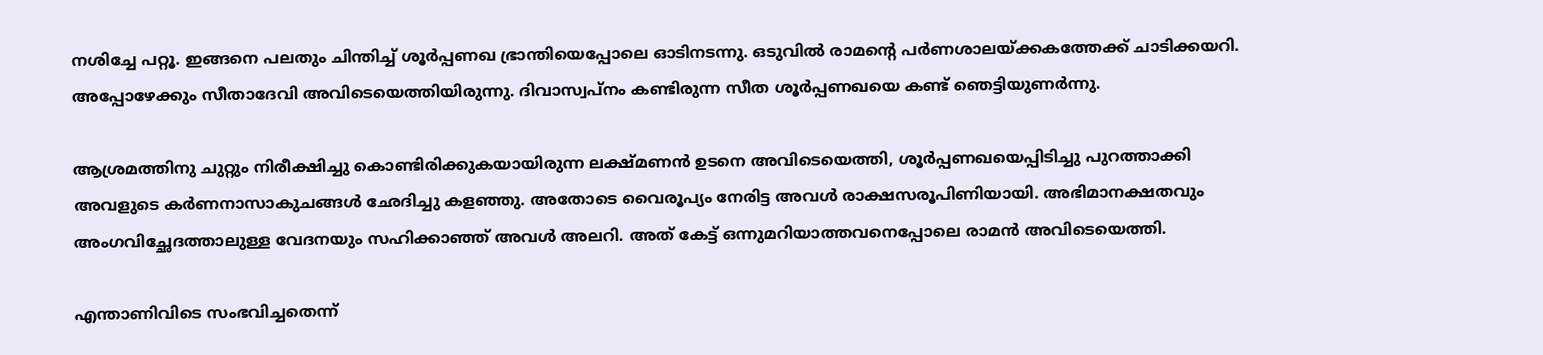നശിച്ചേ പറ്റൂ. ഇങ്ങനെ പലതും ചിന്തിച്ച് ശൂര്‍പ്പണഖ ഭ്രാന്തിയെപ്പോലെ ഓടിനടന്നു. ഒടുവില്‍ രാമന്റെ പര്‍ണശാലയ്‌ക്കകത്തേക്ക് ചാടിക്കയറി. അപ്പോഴേക്കും സീതാദേവി അവിടെയെത്തിയിരുന്നു. ദിവാസ്വപ്‌നം കണ്ടിരുന്ന സീത ശൂര്‍പ്പണഖയെ കണ്ട് ഞെട്ടിയുണര്‍ന്നു.

ആശ്രമത്തിനു ചുറ്റും നിരീക്ഷിച്ചു കൊണ്ടിരിക്കുകയായിരുന്ന ലക്ഷ്മണന്‍ ഉടനെ അവിടെയെത്തി, ശൂര്‍പ്പണഖയെപ്പിടിച്ചു പുറത്താക്കി അവളുടെ കര്‍ണനാസാകുചങ്ങള്‍ ഛേദിച്ചു കളഞ്ഞു. അതോടെ വൈരൂപ്യം നേരിട്ട അവള്‍ രാക്ഷസരൂപിണിയായി. അഭിമാനക്ഷതവും അംഗവിച്ഛേദത്താലുള്ള വേദനയും സഹിക്കാഞ്ഞ് അവള്‍ അലറി. അത് കേട്ട് ഒന്നുമറിയാത്തവനെപ്പോലെ രാമന്‍ അവിടെയെത്തി.

എന്താണിവിടെ സംഭവിച്ചതെന്ന്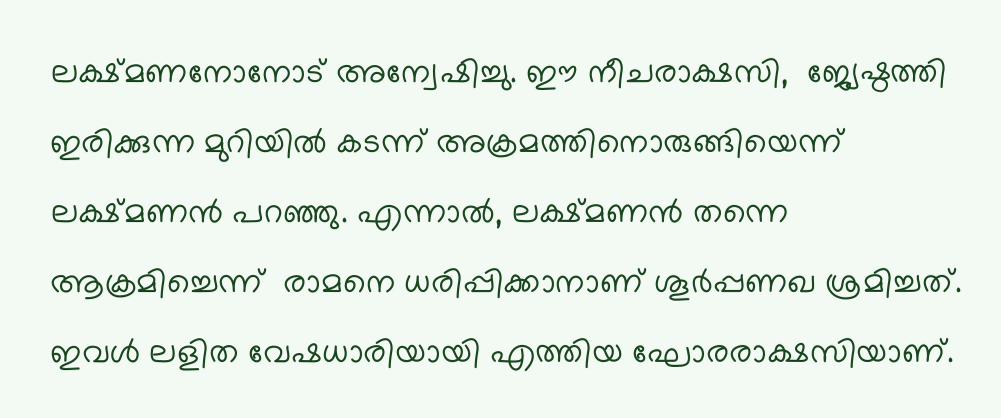ലക്ഷ്മണനോനോട് അന്വേഷിച്ചു. ഈ നീചരാക്ഷസി,  ജ്യേഷ്ഠത്തി ഇരിക്കുന്ന മുറിയില്‍ കടന്ന് അക്രമത്തിനൊരുങ്ങിയെന്ന് ലക്ഷ്മണന്‍ പറഞ്ഞു. എന്നാല്‍, ലക്ഷ്മണന്‍ തന്നെ ആക്രമിച്ചെന്ന്  രാമനെ ധരിപ്പിക്കാനാണ് ശൂര്‍പ്പണഖ ശ്രമിച്ചത്.  ഇവള്‍ ലളിത വേഷധാരിയായി എത്തിയ ഘോരരാക്ഷസിയാണ്.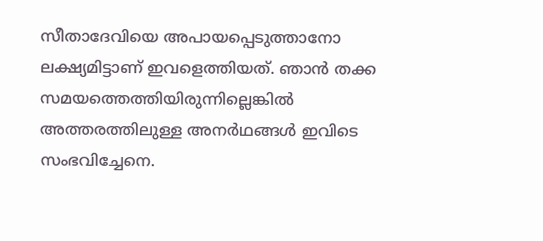സീതാദേവിയെ അപായപ്പെടുത്താനോ ലക്ഷ്യമിട്ടാണ് ഇവളെത്തിയത്. ഞാന്‍ തക്ക സമയത്തെത്തിയിരുന്നില്ലെങ്കില്‍ അത്തരത്തിലുള്ള അനര്‍ഥങ്ങള്‍ ഇവിടെ സംഭവിച്ചേനെ.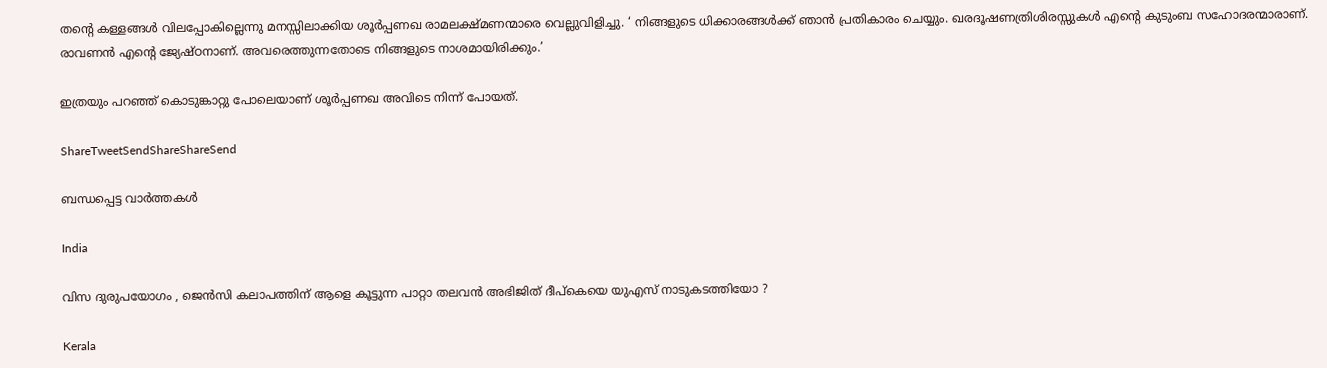തന്റെ കള്ളങ്ങള്‍ വിലപ്പോകില്ലെന്നു മനസ്സിലാക്കിയ ശൂര്‍പ്പണഖ രാമലക്ഷ്മണന്മാരെ വെല്ലുവിളിച്ചു. ‘ നിങ്ങളുടെ ധിക്കാരങ്ങള്‍ക്ക് ഞാന്‍ പ്രതികാരം ചെയ്യും. ഖരദൂഷണത്രിശിരസ്സുകള്‍ എന്റെ കുടുംബ സഹോദരന്മാരാണ്. രാവണന്‍ എന്റെ ജ്യേഷ്ഠനാണ്. അവരെത്തുന്നതോടെ നിങ്ങളുടെ നാശമായിരിക്കും.’

ഇത്രയും പറഞ്ഞ് കൊടുങ്കാറ്റു പോലെയാണ് ശൂര്‍പ്പണഖ അവിടെ നിന്ന് പോയത്.

ShareTweetSendShareShareSend

ബന്ധപ്പെട്ട വാര്‍ത്തകള്‍

India

വിസ ദുരുപയോഗം , ജെൻസി കലാപത്തിന് ആളെ കൂട്ടുന്ന പാറ്റാ തലവൻ അഭിജിത് ദീപ്കെയെ യുഎസ് നാടുകടത്തിയോ ?

Kerala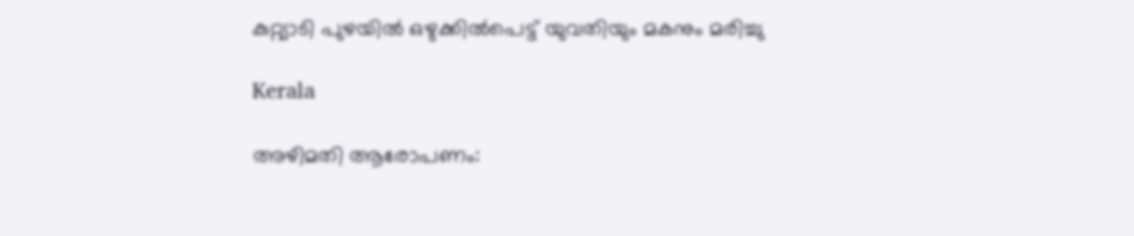കുറ്റ്യാടി പുഴയില്‍ ഒഴുക്കില്‍പെട്ട് യുവതിയും മകനും മരിച്ചു

Kerala

അഴിമതി ആരോപണം: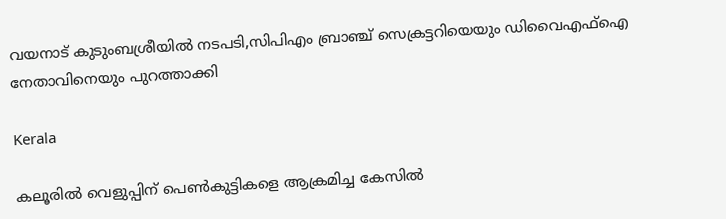വയനാട് കുടുംബശ്രീയില്‍ നടപടി,സിപിഎം ബ്രാഞ്ച് സെക്രട്ടറിയെയും ഡിവൈഎഫ്‌ഐ നേതാവിനെയും പുറത്താക്കി

Kerala

കലൂരില്‍ വെളുപ്പിന് പെണ്‍കുട്ടികളെ ആക്രമിച്ച കേസില്‍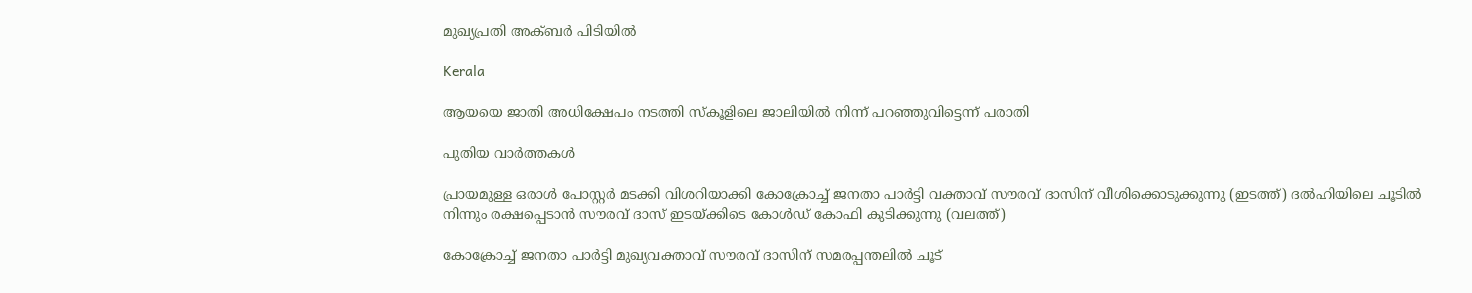മുഖ്യപ്രതി അക്ബര്‍ പിടിയില്‍

Kerala

ആയയെ ജാതി അധിക്ഷേപം നടത്തി സ്‌കൂളിലെ ജാലിയില്‍ നിന്ന് പറഞ്ഞുവിട്ടെന്ന് പരാതി

പുതിയ വാര്‍ത്തകള്‍

പ്രായമുള്ള ഒരാള്‍ പോസ്റ്റര്‍ മടക്കി വിശറിയാക്കി കോക്രോച്ച് ജനതാ പാര്‍ട്ടി വക്താവ് സൗരവ് ദാസിന് വീശിക്കൊടുക്കുന്നു (ഇടത്ത്) ദല്‍ഹിയിലെ ചൂടില്‍ നിന്നും രക്ഷപ്പെടാന്‍ സൗരവ് ദാസ് ഇടയ്ക്കിടെ കോള്‍ഡ് കോഫി കുടിക്കുന്നു (വലത്ത്)

കോക്രോച്ച് ജനതാ പാര്‍ട്ടി മുഖ്യവക്താവ് സൗരവ് ദാസിന് സമരപ്പന്തലില്‍ ചൂട്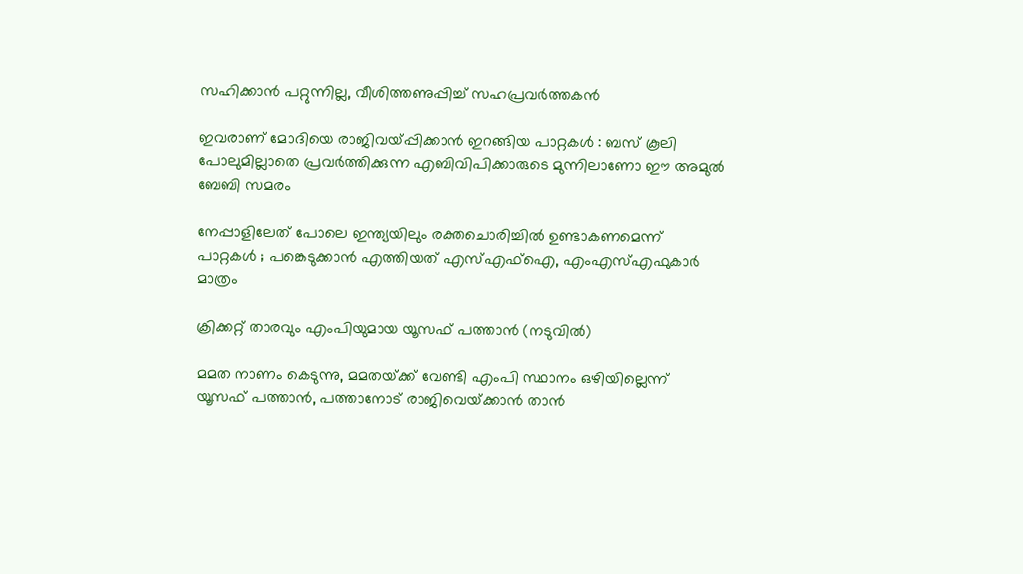സഹിക്കാന്‍ പറ്റുന്നില്ല, വീശിത്തണുപ്പിച്ച് സഹപ്രവര്‍ത്തകന്‍

ഇവരാണ് മോദിയെ രാജിവയ്‌പ്പിക്കാൻ ഇറങ്ങിയ പാറ്റകൾ : ബസ് കൂലി പോലുമില്ലാതെ പ്രവർത്തിക്കുന്ന എബിവിപിക്കാരുടെ മുന്നിലാണോ ഈ അമുൽ ബേബി സമരം

നേപ്പാളിലേത് പോലെ ഇന്ത്യയിലും രക്തചൊരിച്ചിൽ ഉണ്ടാകണമെന്ന് പാറ്റകൾ ; പങ്കെടുക്കാൻ എത്തിയത് എസ്എഫ്ഐ, എംഎസ്എഫുകാർ മാത്രം

ക്രിക്കറ്റ് താരവും എംപിയുമായ യൂസഫ് പത്താന്‍ (നടുവില്‍)

മമത നാണം കെടുന്നു, മമതയ്‌ക്ക് വേണ്ടി എംപി സ്ഥാനം ഒഴിയില്ലെന്ന് യൂസഫ് പത്താന്‍, പത്താനോട് രാജിവെയ്‌ക്കാന്‍ താന്‍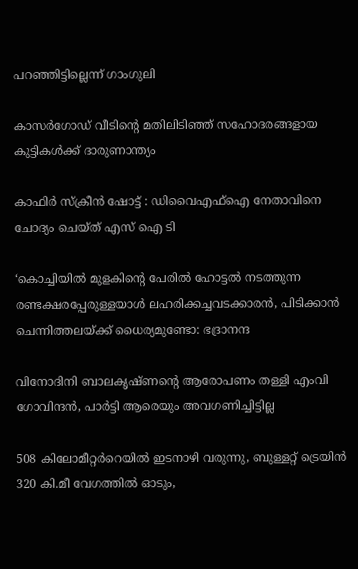പറഞ്ഞിട്ടില്ലെന്ന് ഗാംഗുലി

കാസര്‍ഗോഡ് വീടിന്റെ മതിലിടിഞ്ഞ് സഹോദരങ്ങളായ കുട്ടികള്‍ക്ക് ദാരുണാന്ത്യം

കാഫിര്‍ സ്‌ക്രീന്‍ ഷോട്ട് : ഡിവൈഎഫ്‌ഐ നേതാവിനെ ചോദ്യം ചെയ്ത് എസ് ഐ ടി

‘കൊച്ചിയില്‍ മുളകിന്റെ പേരില്‍ ഹോട്ടല്‍ നടത്തുന്ന രണ്ടക്ഷരപ്പേരുള്ളയാള്‍ ലഹരിക്കച്ചവടക്കാരന്‍, പിടിക്കാന്‍ ചെന്നിത്തലയ്‌ക്ക് ധൈര്യമുണ്ടോ: ഭദ്രാനന്ദ

വിനോദിനി ബാലകൃഷ്ണന്റെ ആരോപണം തള്ളി എംവി ഗോവിന്ദന്‍, പാര്‍ട്ടി ആരെയും അവഗണിച്ചിട്ടില്ല

508 കിലോമീറ്റർറെയിൽ ഇടനാഴി വരുന്നു, ബുള്ളറ്റ് ട്രെയിൻ 320 കി.മീ വേഗത്തിൽ ഓടും,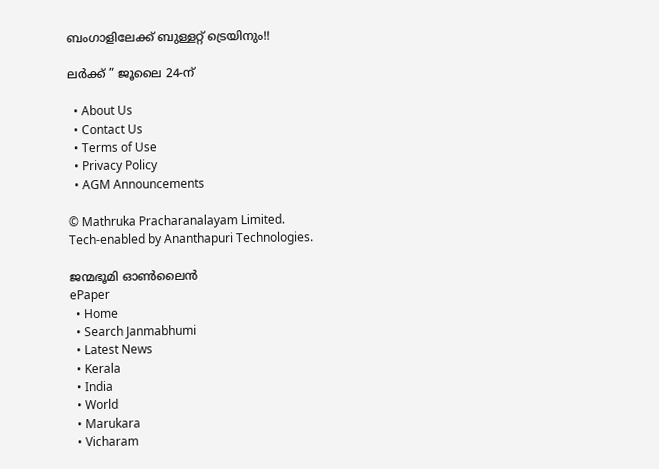ബംഗാളിലേക്ക് ബുള്ളറ്റ് ട്രെയിനും!!

ലർക്ക് ” ജൂലൈ 24-ന്

  • About Us
  • Contact Us
  • Terms of Use
  • Privacy Policy
  • AGM Announcements

© Mathruka Pracharanalayam Limited.
Tech-enabled by Ananthapuri Technologies.

ജന്മഭൂമി ഓണ്‍ലൈന്‍
ePaper
  • Home
  • Search Janmabhumi
  • Latest News
  • Kerala
  • India
  • World
  • Marukara
  • Vicharam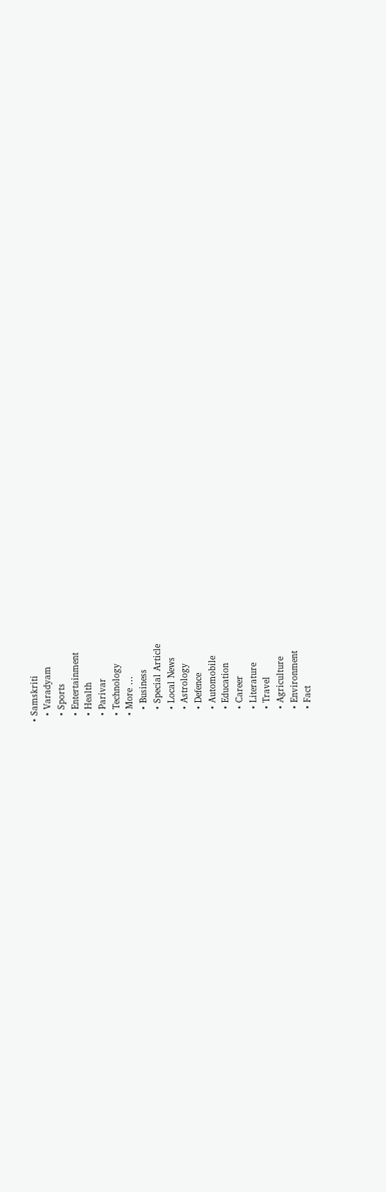• Samskriti
  • Varadyam
  • Sports
  • Entertainment
  • Health
  • Parivar
  • Technology
  • More …
    • Business
    • Special Article
    • Local News
    • Astrology
    • Defence
    • Automobile
    • Education
    • Career
    • Literature
    • Travel
    • Agriculture
    • Environment
    • Fact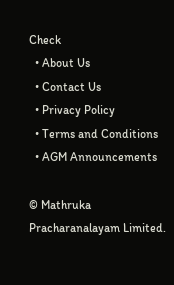Check
  • About Us
  • Contact Us
  • Privacy Policy
  • Terms and Conditions
  • AGM Announcements

© Mathruka Pracharanalayam Limited.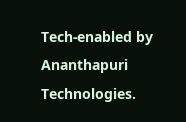Tech-enabled by Ananthapuri Technologies.